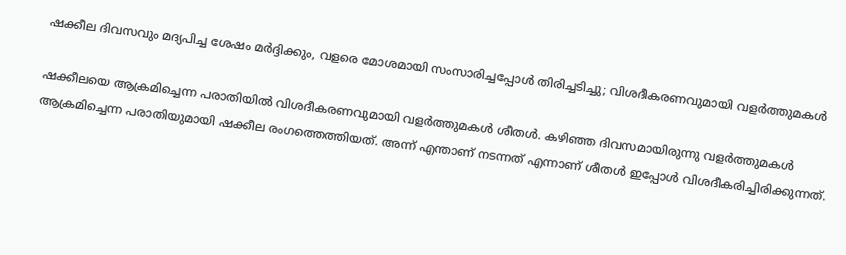ഷക്കീല ദിവസവും മദ്യപിച്ച ശേഷം മര്‍ദ്ദിക്കും, വളരെ മോശമായി സംസാരിച്ചപ്പോള്‍ തിരിച്ചടിച്ചു; വിശദീകരണവുമായി വളര്‍ത്തുമകള്‍

ഷക്കീലയെ ആക്രമിച്ചെന്ന പരാതിയില്‍ വിശദീകരണവുമായി വളര്‍ത്തുമകള്‍ ശീതള്‍. കഴിഞ്ഞ ദിവസമായിരുന്നു വളര്‍ത്തുമകള്‍ ആക്രമിച്ചെന്ന പരാതിയുമായി ഷക്കീല രംഗത്തെത്തിയത്. അന്ന് എന്താണ് നടന്നത് എന്നാണ് ശീതള്‍ ഇപ്പോള്‍ വിശദീകരിച്ചിരിക്കുന്നത്.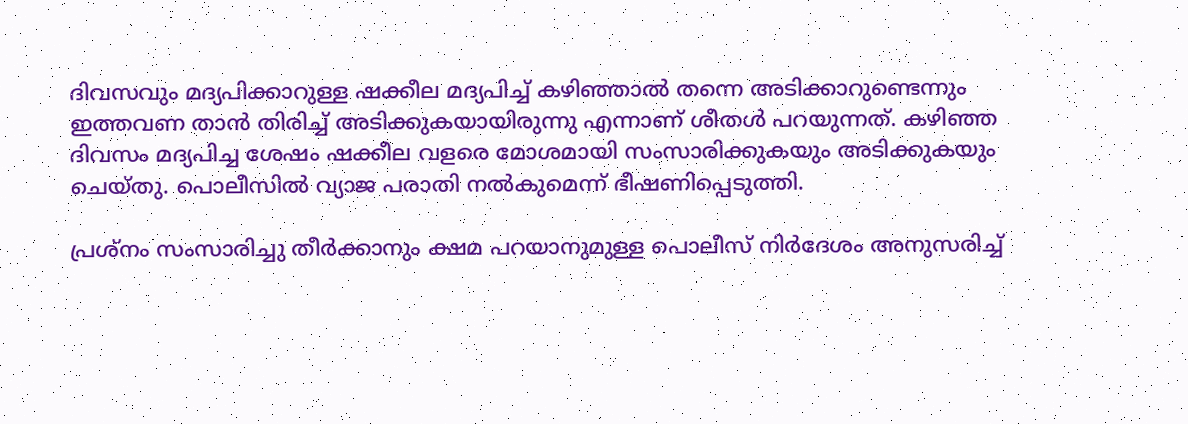ദിവസവും മദ്യപിക്കാറുള്ള ഷക്കീല മദ്യപിച്ച് കഴിഞ്ഞാല്‍ തന്നെ അടിക്കാറുണ്ടെന്നും ഇത്തവണ താന്‍ തിരിച്ച് അടിക്കുകയായിരുന്നു എന്നാണ് ശീതള്‍ പറയുന്നത്. കഴിഞ്ഞ ദിവസം മദ്യപിച്ച ശേഷം ഷക്കീല വളരെ മോശമായി സംസാരിക്കുകയും അടിക്കുകയും ചെയ്തു. പൊലീസില്‍ വ്യാജ പരാതി നല്‍കുമെന്ന് ഭീഷണിപ്പെടുത്തി.

പ്രശ്‌നം സംസാരിച്ചു തീര്‍ക്കാനും ക്ഷമ പറയാനുമുള്ള പൊലീസ് നിര്‍ദേശം അനുസരിച്ച്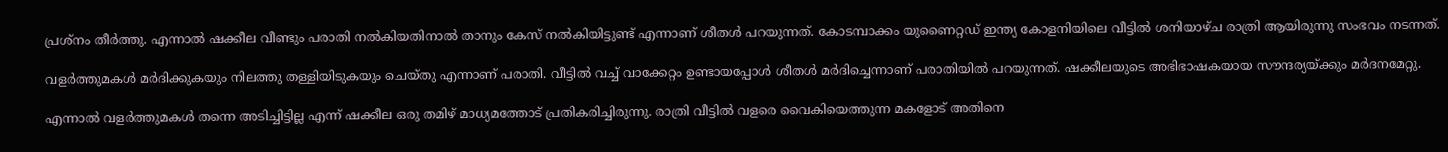പ്രശ്‌നം തീര്‍ത്തു. എന്നാല്‍ ഷക്കീല വീണ്ടും പരാതി നല്‍കിയതിനാല്‍ താനും കേസ് നല്‍കിയിട്ടുണ്ട് എന്നാണ് ശീതള്‍ പറയുന്നത്. കോടമ്പാക്കം യുണൈറ്റഡ് ഇന്ത്യ കോളനിയിലെ വീട്ടില്‍ ശനിയാഴ്ച രാത്രി ആയിരുന്നു സംഭവം നടന്നത്.

വളര്‍ത്തുമകള്‍ മര്‍ദിക്കുകയും നിലത്തു തള്ളിയിടുകയും ചെയ്തു എന്നാണ് പരാതി. വീട്ടില്‍ വച്ച് വാക്കേറ്റം ഉണ്ടായപ്പോള്‍ ശീതള്‍ മര്‍ദിച്ചെന്നാണ് പരാതിയില്‍ പറയുന്നത്. ഷക്കീലയുടെ അഭിഭാഷകയായ സൗന്ദര്യയ്ക്കും മര്‍ദനമേറ്റു.

എന്നാല്‍ വളര്‍ത്തുമകള്‍ തന്നെ അടിച്ചിട്ടില്ല എന്ന് ഷക്കീല ഒരു തമിഴ് മാധ്യമത്തോട് പ്രതികരിച്ചിരുന്നു. രാത്രി വീട്ടില്‍ വളരെ വൈകിയെത്തുന്ന മകളോട് അതിനെ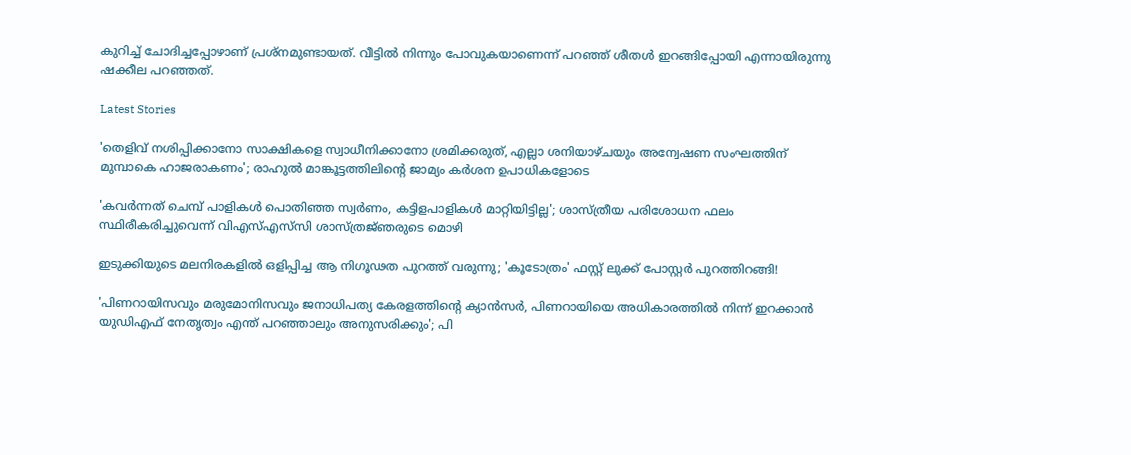കുറിച്ച് ചോദിച്ചപ്പോഴാണ് പ്രശ്‌നമുണ്ടായത്. വീട്ടില്‍ നിന്നും പോവുകയാണെന്ന് പറഞ്ഞ് ശീതള്‍ ഇറങ്ങിപ്പോയി എന്നായിരുന്നു ഷക്കീല പറഞ്ഞത്.

Latest Stories

'തെളിവ് നശിപ്പിക്കാനോ സാക്ഷികളെ സ്വാധീനിക്കാനോ ശ്രമിക്കരുത്, എല്ലാ ശനിയാഴ്ചയും അന്വേഷണ സംഘത്തിന് മുമ്പാകെ ഹാജരാകണം'; രാഹുൽ മാങ്കൂട്ടത്തിലിന്റെ ജാമ്യം കർശന ഉപാധികളോടെ

'കവർന്നത് ചെമ്പ് പാളികൾ പൊതിഞ്ഞ സ്വർണം, കട്ടിളപാളികൾ മാറ്റിയിട്ടില്ല'; ശാസ്ത്രീയ പരിശോധന ഫലം സ്ഥിരീകരിച്ചുവെന്ന് വിഎസ്എസ്‍സി ശാസ്ത്രജ്‌ഞരുടെ മൊഴി

ഇടുക്കിയുടെ മലനിരകളില്‍ ഒളിപ്പിച്ച ആ നിഗൂഢത പുറത്ത് വരുന്നു; 'കൂടോത്രം' ഫസ്റ്റ് ലുക്ക് പോസ്റ്റര്‍ പുറത്തിറങ്ങി!

'പിണറായിസവും മരുമോനിസവും ജനാധിപത്യ കേരളത്തിന്റെ ക്യാൻസർ, പിണറായിയെ അധികാരത്തിൽ നിന്ന് ഇറക്കാൻ യുഡിഎഫ് നേതൃത്വം എന്ത്‌ പറഞ്ഞാലും അനുസരിക്കും'; പി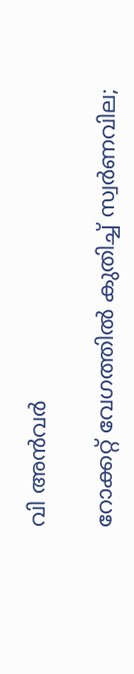വി അൻവർ

റോക്കറ്റ് വേഗത്തിൽ കുതിച്ച് സ്വർണവില;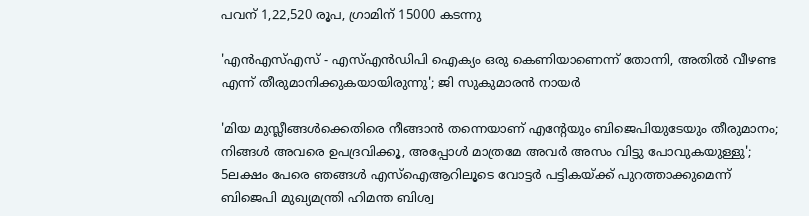പവന് 1,22,520 രൂപ, ഗ്രാമിന് 15000 കടന്നു

'എന്‍എസ്എസ് - എസ്എന്‍ഡിപി ഐക്യം ഒരു കെണിയാണെന്ന് തോന്നി, അതിൽ വീഴണ്ട എന്ന് തീരുമാനിക്കുകയായിരുന്നു'; ജി സുകുമാരൻ നായർ

'മിയ മുസ്ലീങ്ങള്‍ക്കെതിരെ നീങ്ങാന്‍ തന്നെയാണ് എന്റേയും ബിജെപിയുടേയും തീരുമാനം; നിങ്ങള്‍ അവരെ ഉപദ്രവിക്കൂ, അപ്പോള്‍ മാത്രമേ അവര്‍ അസം വിട്ടു പോവുകയുള്ളു'; 5ലക്ഷം പേരെ ഞങ്ങള്‍ എസ്‌ഐആറിലൂടെ വോട്ടര്‍ പട്ടികയ്ക്ക് പുറത്താക്കുമെന്ന് ബിജെപി മുഖ്യമന്ത്രി ഹിമന്ത ബിശ്വ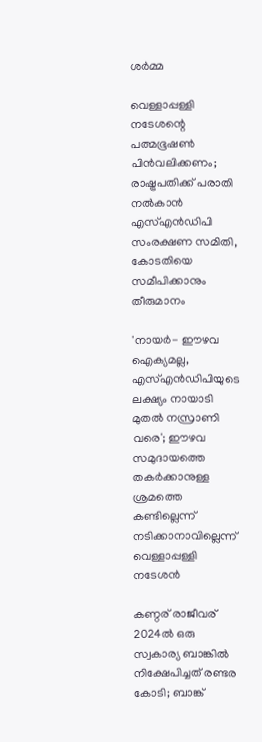ശര്‍മ്മ

വെള്ളാപ്പള്ളി നടേശന്റെ പത്മഭൂഷൺ പിൻവലിക്കണം; രാഷ്ട്രപതിക്ക് പരാതി നൽകാൻ എസ്എൻഡിപി സംരക്ഷണ സമിതി, കോടതിയെ സമീപിക്കാനും തീരുമാനം

'നായർ- ഈഴവ ഐക്യമല്ല, എസ്എൻഡിപിയുടെ ലക്ഷ്യം നായാടി മുതൽ നസ്രാണി വരെ'; ഈഴവ സമുദായത്തെ തകർക്കാനുള്ള ശ്രമത്തെ കണ്ടില്ലെന്ന് നടിക്കാനാവില്ലെന്ന് വെള്ളാപ്പള്ളി നടേശൻ

കണ്ഠര് രാജീവര് 2024ല്‍ ഒരു സ്വകാര്യ ബാങ്കില്‍ നിക്ഷേപിച്ചത് രണ്ടര കോടി; ബാങ്ക്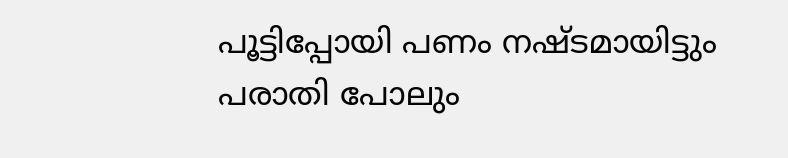പൂട്ടിപ്പോയി പണം നഷ്ടമായിട്ടും പരാതി പോലും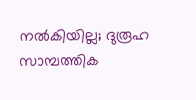നല്‍കിയില്ല; ദുരൂഹ സാമ്പത്തിക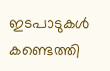ഇടപാടുകള്‍ കണ്ടെത്തി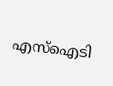എസ്‌ഐടി